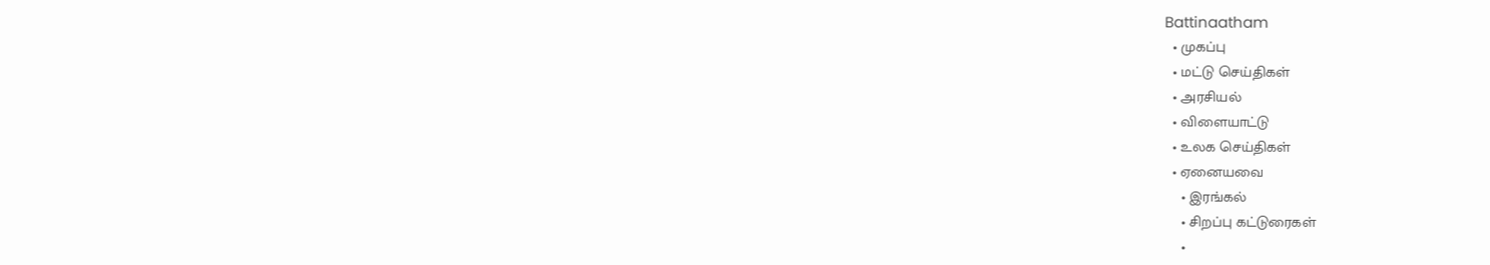Battinaatham
  • முகப்பு
  • மட்டு செய்திகள்
  • அரசியல்
  • விளையாட்டு
  • உலக செய்திகள்
  • ஏனையவை
    • இரங்கல்
    • சிறப்பு கட்டுரைகள்
    •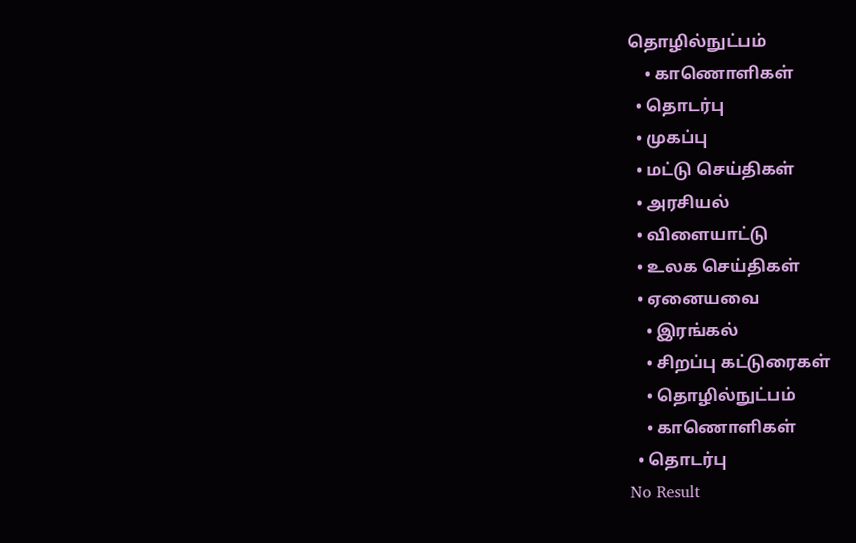தொழில்நுட்பம்
    • காணொளிகள்
  • தொடர்பு
  • முகப்பு
  • மட்டு செய்திகள்
  • அரசியல்
  • விளையாட்டு
  • உலக செய்திகள்
  • ஏனையவை
    • இரங்கல்
    • சிறப்பு கட்டுரைகள்
    • தொழில்நுட்பம்
    • காணொளிகள்
  • தொடர்பு
No Result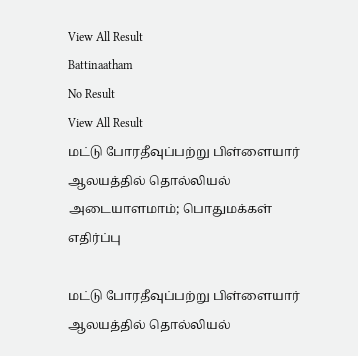View All Result
Battinaatham
No Result
View All Result
மட்டு போரதீவுப்பற்று பிள்ளையார் ஆலயத்தில் தொல்லியல் அடையாளமாம்; பொதுமக்கள் எதிர்ப்பு

மட்டு போரதீவுப்பற்று பிள்ளையார் ஆலயத்தில் தொல்லியல்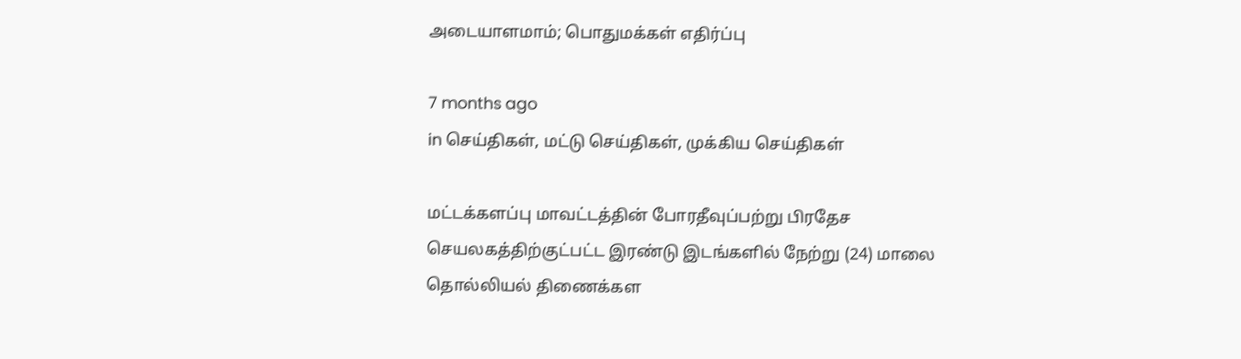அடையாளமாம்; பொதுமக்கள் எதிர்ப்பு

7 months ago
in செய்திகள், மட்டு செய்திகள், முக்கிய செய்திகள்

மட்டக்களப்பு மாவட்டத்தின் போரதீவுப்பற்று பிரதேச செயலகத்திற்குட்பட்ட இரண்டு இடங்களில் நேற்று (24) மாலை தொல்லியல் திணைக்கள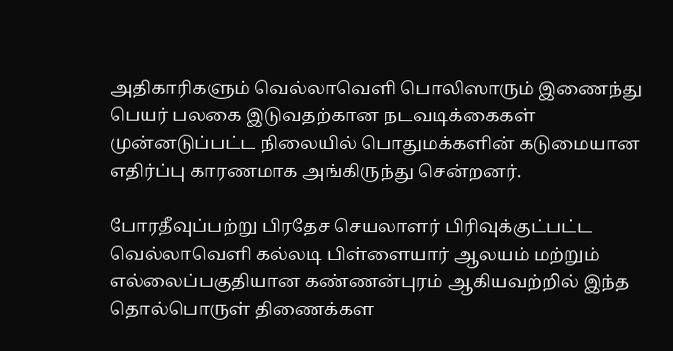அதிகாரிகளும் வெல்லாவெளி பொலிஸாரும் இணைந்து பெயர் பலகை இடுவதற்கான நடவடிக்கைகள் முன்னடுப்பட்ட நிலையில் பொதுமக்களின் கடுமையான எதிர்ப்பு காரணமாக அங்கிருந்து சென்றனர்.

போரதீவுப்பற்று பிரதேச செயலாளர் பிரிவுக்குட்பட்ட வெல்லாவெளி கல்லடி பிள்ளையார் ஆலயம் மற்றும் எல்லைப்பகுதியான கண்ணன்புரம் ஆகியவற்றில் இந்த தொல்பொருள் திணைக்கள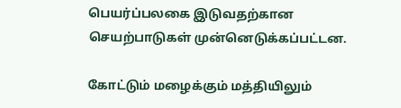பெயர்ப்பலகை இடுவதற்கான செயற்பாடுகள் முன்னெடுக்கப்பட்டன.

கோட்டும் மழைக்கும் மத்தியிலும்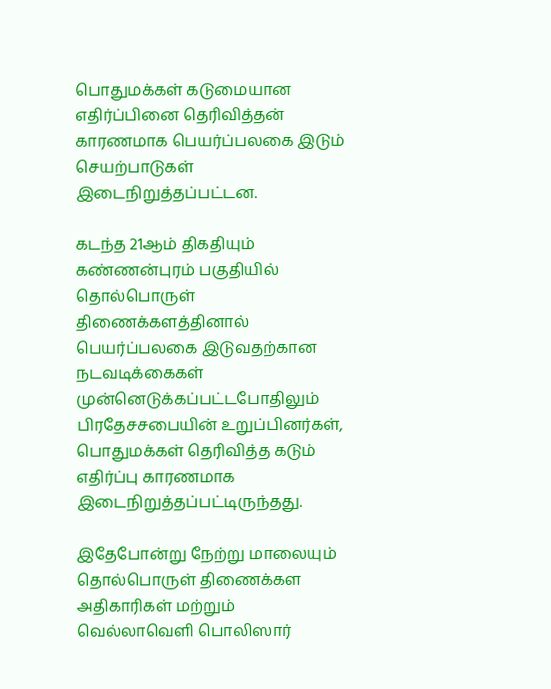பொதுமக்கள் கடுமையான எதிர்ப்பினை தெரிவித்தன் காரணமாக பெயர்ப்பலகை இடும் செயற்பாடுகள் இடைநிறுத்தப்பட்டன.

கடந்த 21ஆம் திகதியும் கண்ணன்புரம் பகுதியில் தொல்பொருள் திணைக்களத்தினால் பெயர்ப்பலகை இடுவதற்கான நடவடிக்கைகள் முன்னெடுக்கப்பட்டபோதிலும் பிரதேசசபையின் உறுப்பினர்கள், பொதுமக்கள் தெரிவித்த கடும் எதிர்ப்பு காரணமாக இடைநிறுத்தப்பட்டிருந்தது.

இதேபோன்று நேற்று மாலையும் தொல்பொருள் திணைக்கள அதிகாரிகள் மற்றும் வெல்லாவெளி பொலிஸார்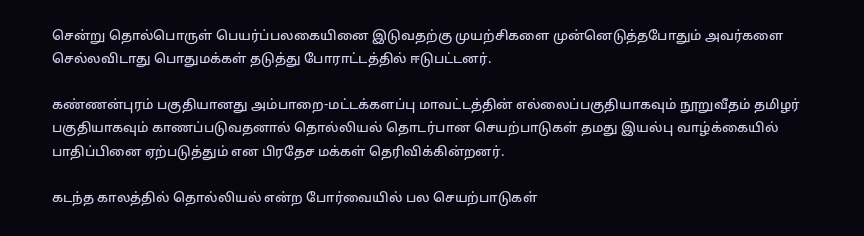சென்று தொல்பொருள் பெயர்ப்பலகையினை இடுவதற்கு முயற்சிகளை முன்னெடுத்தபோதும் அவர்களை செல்லவிடாது பொதுமக்கள் தடுத்து போராட்டத்தில் ஈடுபட்டனர்.

கண்ணன்புரம் பகுதியானது அம்பாறை-மட்டக்களப்பு மாவட்டத்தின் எல்லைப்பகுதியாகவும் நூறுவீதம் தமிழர் பகுதியாகவும் காணப்படுவதனால் தொல்லியல் தொடர்பான செயற்பாடுகள் தமது இயல்பு வாழ்க்கையில் பாதிப்பினை ஏற்படுத்தும் என பிரதேச மக்கள் தெரிவிக்கின்றனர்.

கடந்த காலத்தில் தொல்லியல் என்ற போர்வையில் பல செயற்பாடுகள்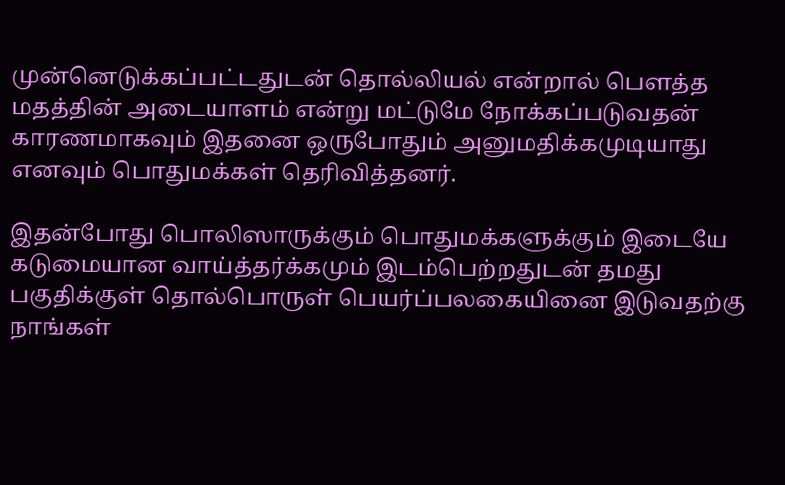முன்னெடுக்கப்பட்டதுடன் தொல்லியல் என்றால் பௌத்த மதத்தின் அடையாளம் என்று மட்டுமே நோக்கப்படுவதன் காரணமாகவும் இதனை ஒருபோதும் அனுமதிக்கமுடியாது எனவும் பொதுமக்கள் தெரிவித்தனர்.

இதன்போது பொலிஸாருக்கும் பொதுமக்களுக்கும் இடையே கடுமையான வாய்த்தர்க்கமும் இடம்பெற்றதுடன் தமது பகுதிக்குள் தொல்பொருள் பெயர்ப்பலகையினை இடுவதற்கு நாங்கள்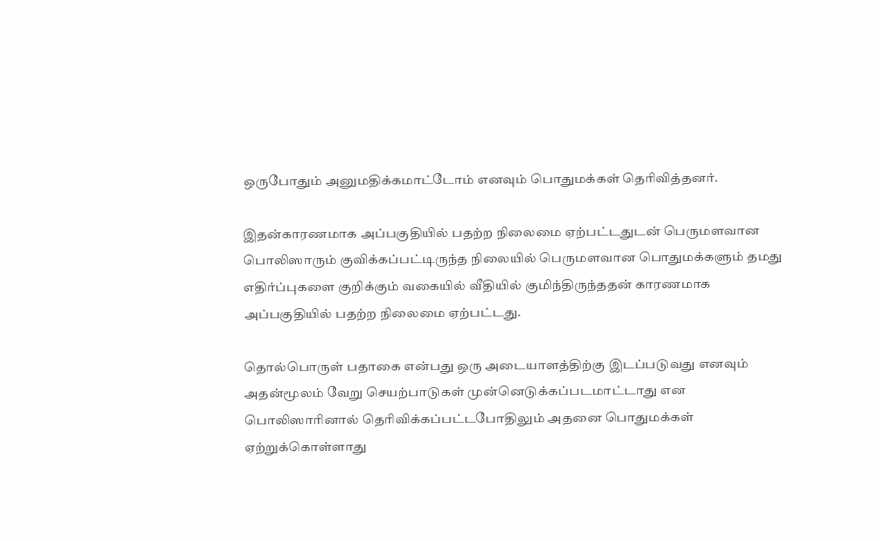ஒருபோதும் அனுமதிக்கமாட்டோம் எனவும் பொதுமக்கள் தெரிவித்தனர்.

இதன்காரணமாக அப்பகுதியில் பதற்ற நிலைமை ஏற்பட்டதுடன் பெருமளவான பொலிஸாரும் குவிக்கப்பட்டிருந்த நிலையில் பெருமளவான பொதுமக்களும் தமது எதிர்ப்புகளை குறிக்கும் வகையில் வீதியில் குமிந்திருந்ததன் காரணமாக அப்பகுதியில் பதற்ற நிலைமை ஏற்பட்டது.

தொல்பொருள் பதாகை என்பது ஒரு அடையாளத்திற்கு இடப்படுவது எனவும் அதன்மூலம் வேறு செயற்பாடுகள் முன்னெடுக்கப்படமாட்டாது என பொலிஸாரினால் தெரிவிக்கப்பட்டபோதிலும் அதனை பொதுமக்கள் ஏற்றுக்கொள்ளாது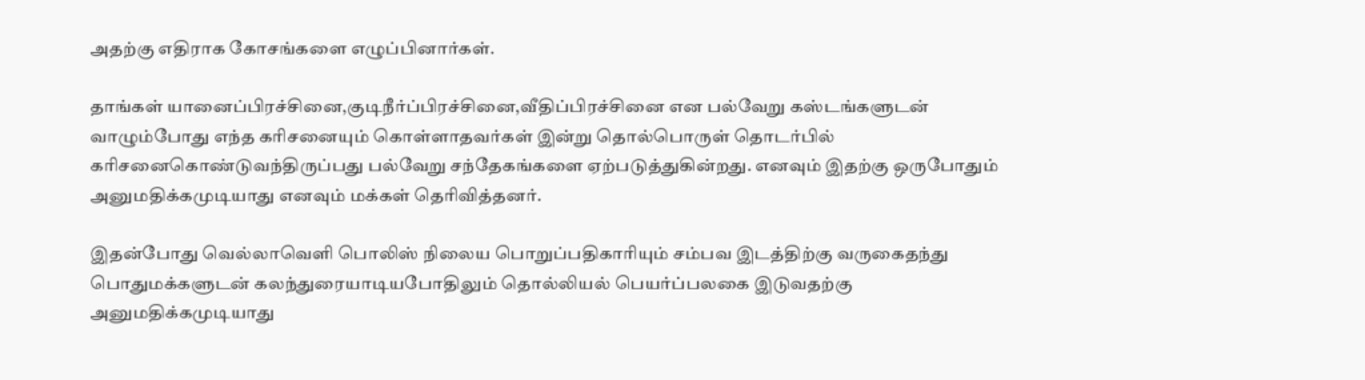அதற்கு எதிராக கோசங்களை எழுப்பினார்கள்.

தாங்கள் யானைப்பிரச்சினை,குடிநீர்ப்பிரச்சினை,வீதிப்பிரச்சினை என பல்வேறு கஸ்டங்களுடன் வாழும்போது எந்த கரிசனையும் கொள்ளாதவர்கள் இன்று தொல்பொருள் தொடர்பில் கரிசனைகொண்டுவந்திருப்பது பல்வேறு சந்தேகங்களை ஏற்படுத்துகின்றது. எனவும் இதற்கு ஒருபோதும் அனுமதிக்கமுடியாது எனவும் மக்கள் தெரிவித்தனர்.

இதன்போது வெல்லாவெளி பொலிஸ் நிலைய பொறுப்பதிகாரியும் சம்பவ இடத்திற்கு வருகைதந்து பொதுமக்களுடன் கலந்துரையாடியபோதிலும் தொல்லியல் பெயர்ப்பலகை இடுவதற்கு அனுமதிக்கமுடியாது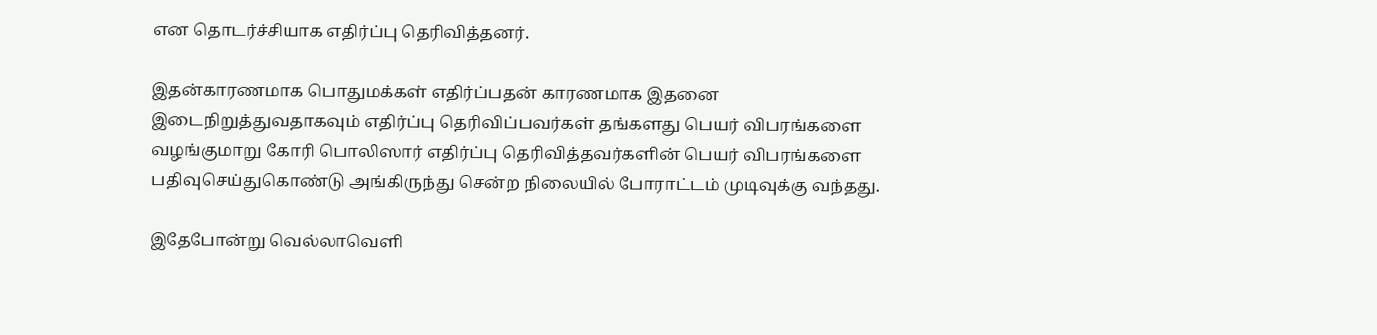என தொடர்ச்சியாக எதிர்ப்பு தெரிவித்தனர்.

இதன்காரணமாக பொதுமக்கள் எதிர்ப்பதன் காரணமாக இதனை இடைநிறுத்துவதாகவும் எதிர்ப்பு தெரிவிப்பவர்கள் தங்களது பெயர் விபரங்களை வழங்குமாறு கோரி பொலிஸார் எதிர்ப்பு தெரிவித்தவர்களின் பெயர் விபரங்களை பதிவுசெய்துகொண்டு அங்கிருந்து சென்ற நிலையில் போராட்டம் முடிவுக்கு வந்தது.

இதேபோன்று வெல்லாவெளி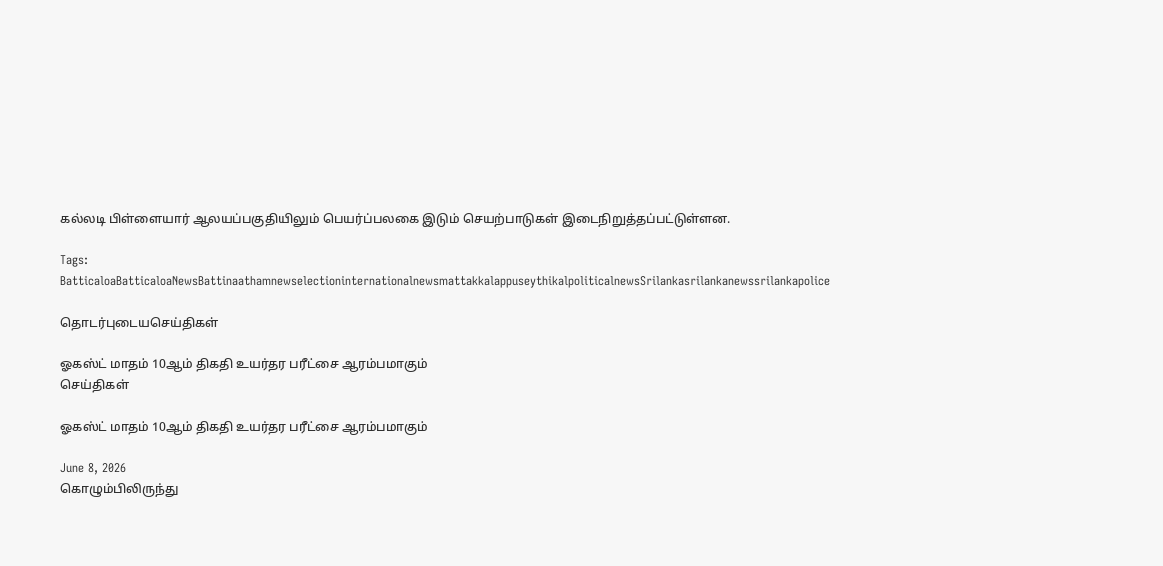கல்லடி பிள்ளையார் ஆலயப்பகுதியிலும் பெயர்ப்பலகை இடும் செயற்பாடுகள் இடைநிறுத்தப்பட்டுள்ளன.

Tags: BatticaloaBatticaloaNewsBattinaathamnewselectioninternationalnewsmattakkalappuseythikalpoliticalnewsSrilankasrilankanewssrilankapolice

தொடர்புடையசெய்திகள்

ஓகஸ்ட் மாதம் 10ஆம் திகதி உயர்தர பரீட்சை ஆரம்பமாகும்
செய்திகள்

ஓகஸ்ட் மாதம் 10ஆம் திகதி உயர்தர பரீட்சை ஆரம்பமாகும்

June 8, 2026
கொழும்பிலிருந்து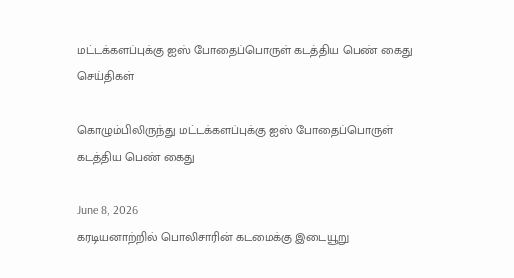மட்டக்களப்புக்கு ஐஸ் போதைப்பொருள் கடத்திய பெண் கைது
செய்திகள்

கொழும்பிலிருந்து மட்டக்களப்புக்கு ஐஸ் போதைப்பொருள் கடத்திய பெண் கைது

June 8, 2026
கரடியனாற்றில் பொலிசாரின் கடமைக்கு இடையூறு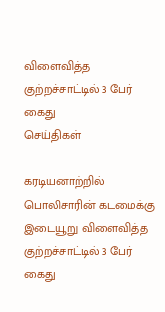விளைவித்த குற்றச்சாட்டில் 3 பேர் கைது
செய்திகள்

கரடியனாற்றில் பொலிசாரின் கடமைக்கு இடையூறு விளைவித்த குற்றச்சாட்டில் 3 பேர் கைது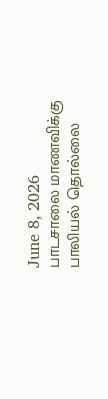June 8, 2026
பாடசாலை மாணவிக்கு பாலியல் தொல்லை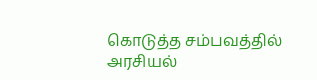கொடுத்த சம்பவத்தில் அரசியல்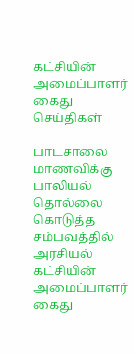கட்சியின் அமைப்பாளர் கைது
செய்திகள்

பாடசாலை மாணவிக்கு பாலியல் தொல்லை கொடுத்த சம்பவத்தில் அரசியல் கட்சியின் அமைப்பாளர் கைது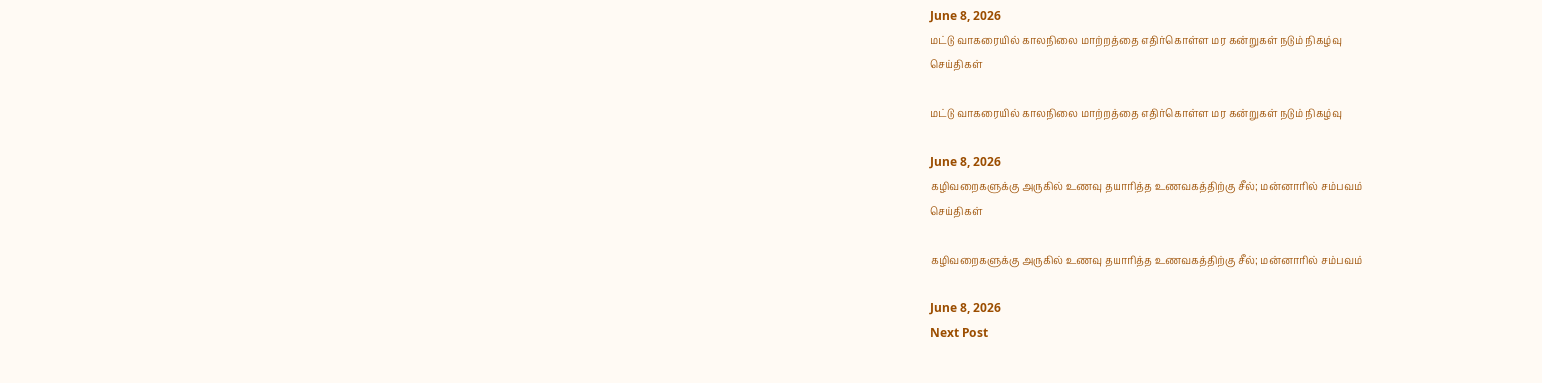June 8, 2026
மட்டு வாகரையில் காலநிலை மாற்றத்தை எதிர்கொள்ள மர கன்றுகள் நடும் நிகழ்வு
செய்திகள்

மட்டு வாகரையில் காலநிலை மாற்றத்தை எதிர்கொள்ள மர கன்றுகள் நடும் நிகழ்வு

June 8, 2026
கழிவறைகளுக்கு அருகில் உணவு தயாரித்த உணவகத்திற்கு சீல்; மன்னாரில் சம்பவம்
செய்திகள்

கழிவறைகளுக்கு அருகில் உணவு தயாரித்த உணவகத்திற்கு சீல்; மன்னாரில் சம்பவம்

June 8, 2026
Next Post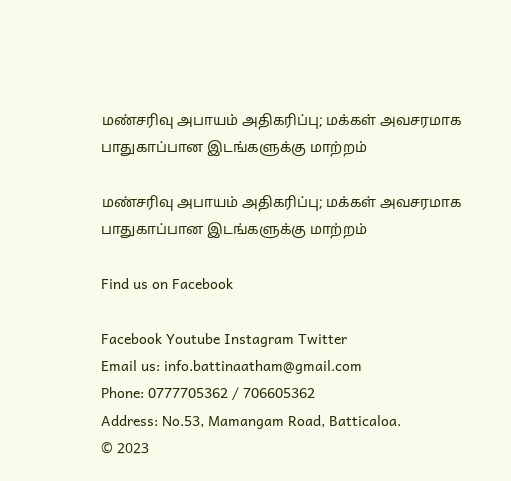மண்சரிவு அபாயம் அதிகரிப்பு; மக்கள் அவசரமாக பாதுகாப்பான இடங்களுக்கு மாற்றம்

மண்சரிவு அபாயம் அதிகரிப்பு; மக்கள் அவசரமாக பாதுகாப்பான இடங்களுக்கு மாற்றம்

Find us on Facebook

Facebook Youtube Instagram Twitter
Email us: info.battinaatham@gmail.com
Phone: 0777705362 / 706605362
Address: No.53, Mamangam Road, Batticaloa.
© 2023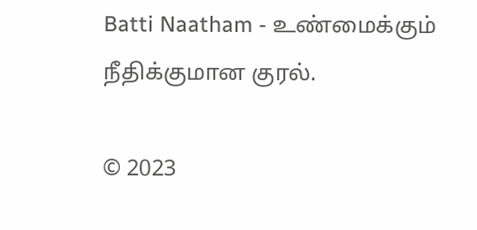Batti Naatham - உண்மைக்கும் நீதிக்குமான குரல்.

© 2023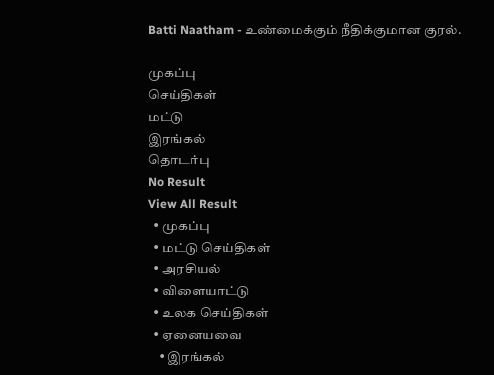Batti Naatham - உண்மைக்கும் நீதிக்குமான குரல்.

முகப்பு
செய்திகள்
மட்டு
இரங்கல்
தொடர்பு
No Result
View All Result
  • முகப்பு
  • மட்டு செய்திகள்
  • அரசியல்
  • விளையாட்டு
  • உலக செய்திகள்
  • ஏனையவை
    • இரங்கல்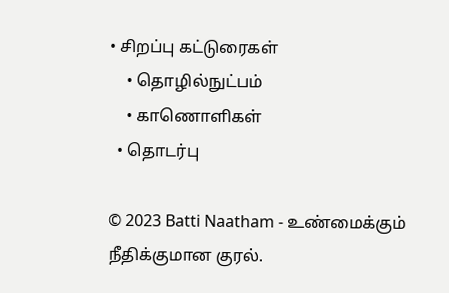• சிறப்பு கட்டுரைகள்
    • தொழில்நுட்பம்
    • காணொளிகள்
  • தொடர்பு

© 2023 Batti Naatham - உண்மைக்கும் நீதிக்குமான குரல்.